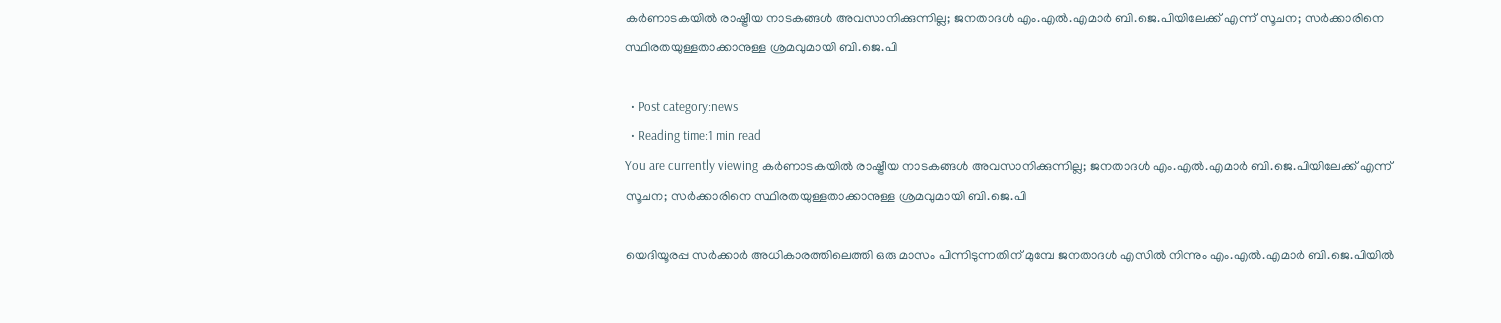കർണാടകയിൽ രാഷ്ട്രീയ നാടകങ്ങൾ അവസാനിക്കുന്നില്ല; ജനതാദള്‍ എം.എല്‍.എമാര്‍ ബി.ജെ.പിയിലേക്ക് എന്ന് സൂചന; സര്‍ക്കാരിനെ സ്ഥിരതയുള്ളതാക്കാനുള്ള ശ്രമവുമായി ബി.ജെ.പി

  • Post category:news
  • Reading time:1 min read
You are currently viewing കർണാടകയിൽ രാഷ്ട്രീയ നാടകങ്ങൾ അവസാനിക്കുന്നില്ല; ജനതാദള്‍ എം.എല്‍.എമാര്‍ ബി.ജെ.പിയിലേക്ക് എന്ന് സൂചന; സര്‍ക്കാരിനെ സ്ഥിരതയുള്ളതാക്കാനുള്ള ശ്രമവുമായി ബി.ജെ.പി

യെദിയൂരപ്പ സര്‍ക്കാര്‍ അധികാരത്തിലെത്തി ഒരു മാസം പിന്നിടുന്നതിന് മുമ്പേ ജനതാദള്‍ എസില്‍ നിന്നും എം.എല്‍.എമാര്‍ ബി.ജെ.പിയില്‍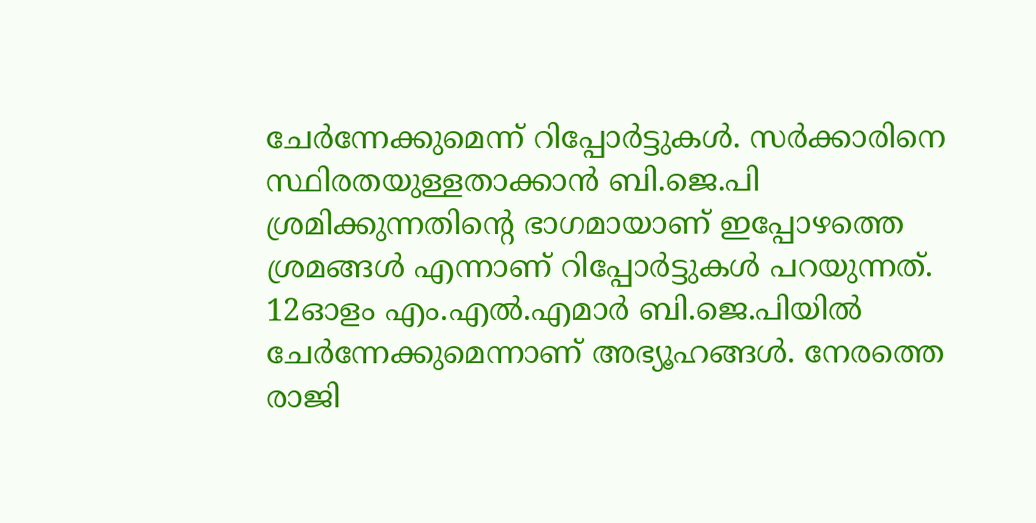ചേര്‍ന്നേക്കുമെന്ന് റിപ്പോര്‍ട്ടുകള്‍. സര്‍ക്കാരിനെ സ്ഥിരതയുള്ളതാക്കാന്‍ ബി.ജെ.പി ശ്രമിക്കുന്നതിന്‍റെ ഭാഗമായാണ് ഇപ്പോഴത്തെ ശ്രമങ്ങള്‍ എന്നാണ് റിപ്പോര്‍ട്ടുകള്‍ പറയുന്നത്.
12ഓളം എം.എല്‍.എമാര്‍ ബി.ജെ.പിയില്‍ ചേര്‍ന്നേക്കുമെന്നാണ് അഭ്യൂഹങ്ങള്‍. നേരത്തെ രാജി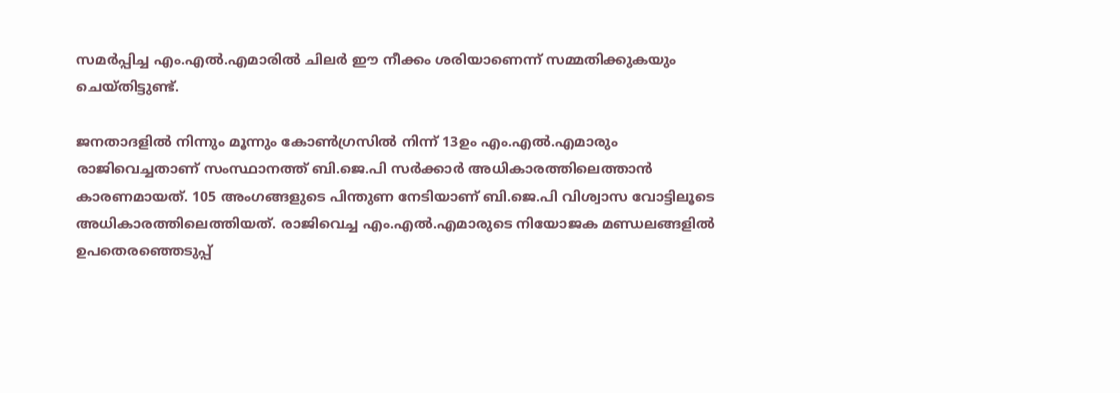സമര്‍പ്പിച്ച എം.എല്‍.എമാരില്‍ ചിലര്‍ ഈ നീക്കം ശരിയാണെന്ന് സമ്മതിക്കുകയും ചെയ്തിട്ടുണ്ട്.

ജനതാദളില്‍ നിന്നും മൂന്നും കോണ്‍ഗ്രസില്‍ നിന്ന് 13ഉം എം.എല്‍.എമാരും രാജിവെച്ചതാണ് സംസ്ഥാനത്ത് ബി.ജെ.പി സര്‍ക്കാര്‍ അധികാരത്തിലെത്താന്‍ കാരണമായത്. 105 അംഗങ്ങളുടെ പിന്തുണ നേടിയാണ് ബി.ജെ.പി വിശ്വാസ വോട്ടിലൂടെ അധികാരത്തിലെത്തിയത്. രാജിവെച്ച എം.എല്‍.എമാരുടെ നിയോജക മണ്ഡലങ്ങളില്‍ ഉപതെരഞ്ഞെടുപ്പ്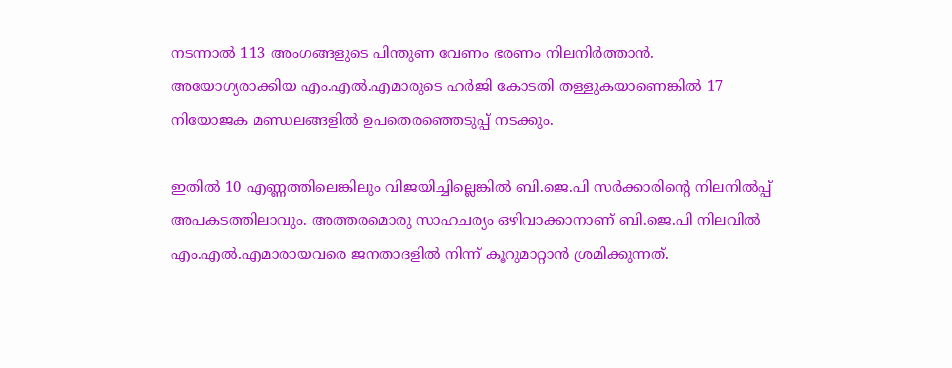നടന്നാല്‍ 113 അംഗങ്ങളുടെ പിന്തുണ വേണം ഭരണം നിലനിര്‍ത്താന്‍.
അയോഗ്യരാക്കിയ എം.എല്‍.എമാരുടെ ഹര്‍ജി കോടതി തള്ളുകയാണെങ്കില്‍ 17 നിയോജക മണ്ഡലങ്ങളില്‍ ഉപതെരഞ്ഞെടുപ്പ് നടക്കും.

ഇതില്‍ 10 എണ്ണത്തിലെങ്കിലും വിജയിച്ചില്ലെങ്കില്‍ ബി.ജെ.പി സര്‍ക്കാരിന്‍റെ നിലനില്‍പ്പ് അപകടത്തിലാവും. അത്തരമൊരു സാഹചര്യം ഒഴിവാക്കാനാണ് ബി.ജെ.പി നിലവില്‍ എം.എല്‍.എമാരായവരെ ജനതാദളില്‍ നിന്ന് കൂറുമാറ്റാന്‍ ശ്രമിക്കുന്നത്.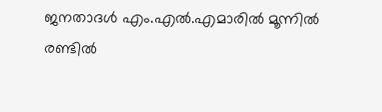ജനതാദള്‍ എം.എല്‍.എമാരില്‍ മൂന്നില്‍ രണ്ടില്‍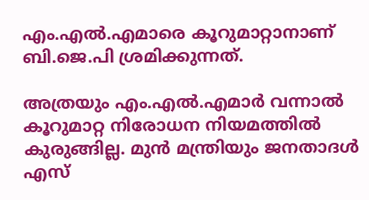എം.എല്‍.എമാരെ കൂറുമാറ്റാനാണ് ബി.ജെ.പി ശ്രമിക്കുന്നത്.

അത്രയും എം.എല്‍.എമാര്‍ വന്നാല്‍ കൂറുമാറ്റ നിരോധന നിയമത്തില്‍ കുരുങ്ങില്ല. മുന്‍ മന്ത്രിയും ജനതാദള്‍ എസ്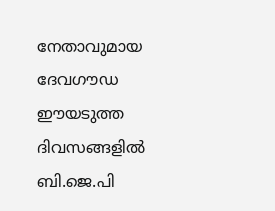നേതാവുമായ ദേവഗൗഡ ഈയടുത്ത ദിവസങ്ങളില്‍ ബി.ജെ.പി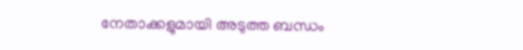നേതാക്കളുമായി അടുത്ത ബന്ധം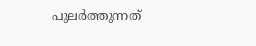പുലര്‍ത്തുന്നത്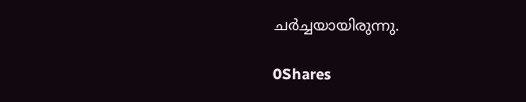ചര്‍ച്ചയായിരുന്നു.

0Shares